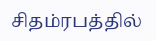சிதம்ரபத்தில்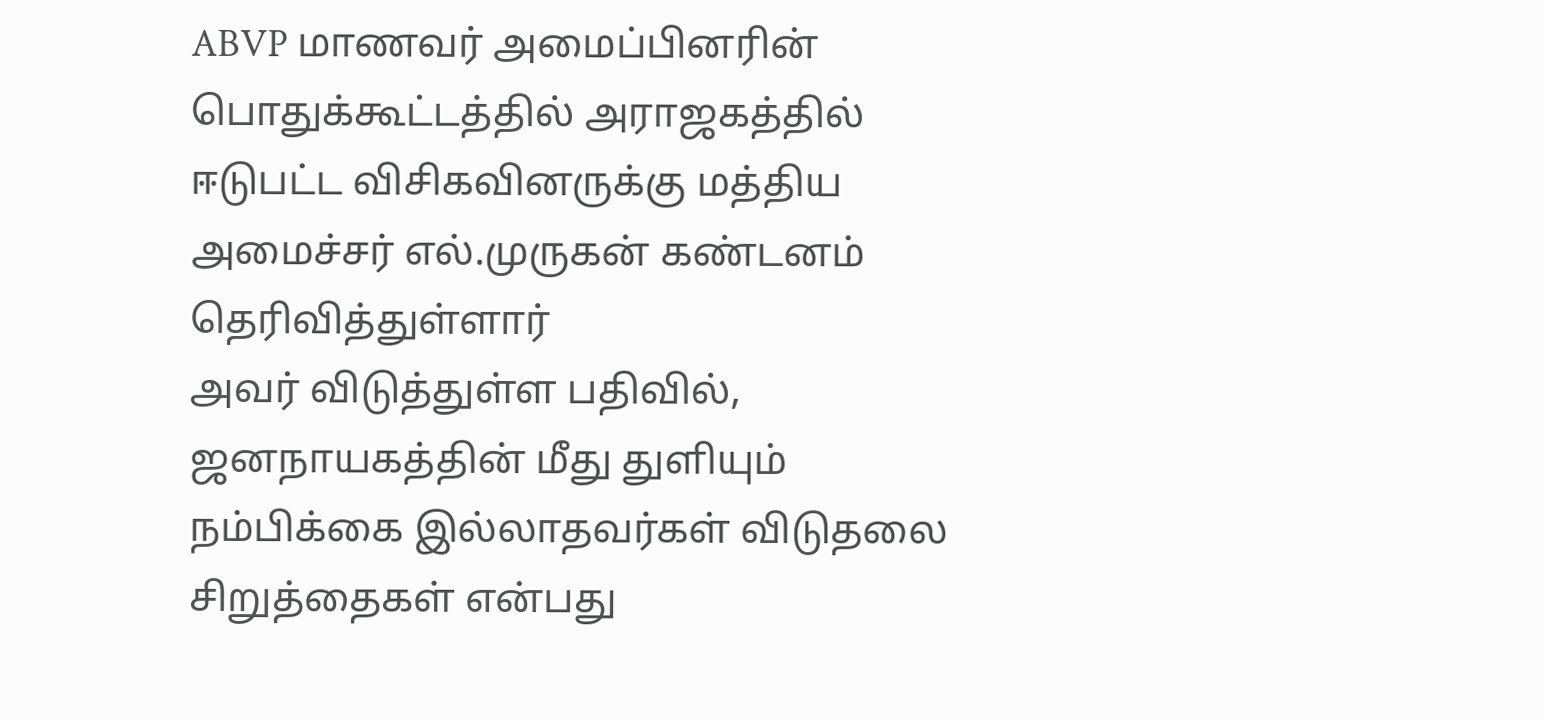ABVP மாணவர் அமைப்பினரின் பொதுக்கூட்டத்தில் அராஜகத்தில் ஈடுபட்ட விசிகவினருக்கு மத்திய அமைச்சர் எல்.முருகன் கண்டனம் தெரிவித்துள்ளார்
அவர் விடுத்துள்ள பதிவில், ஜனநாயகத்தின் மீது துளியும் நம்பிக்கை இல்லாதவர்கள் விடுதலை சிறுத்தைகள் என்பது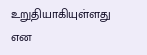உறுதியாகியுள்ளது என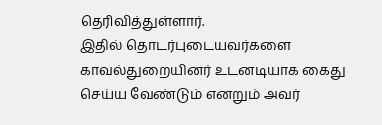தெரிவித்துள்ளார்.
இதில் தொடர்புடையவர்களை காவல்துறையினர் உடனடியாக கைது செய்ய வேண்டும் எனறும் அவர்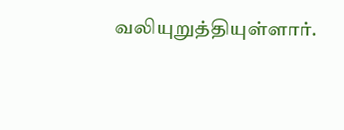வலியுறுத்தியுள்ளார்.